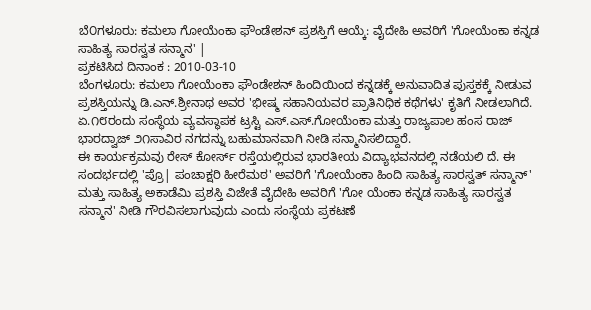ಬೆ೦ಗಳೂರು: ಕಮಲಾ ಗೋಯೆಂಕಾ ಫೌಂಡೇಶನ್ ಪ್ರಶಸ್ತಿಗೆ ಆಯ್ಕೆ: ವೈದೇಹಿ ಅವರಿಗೆ 'ಗೋಯೆಂಕಾ ಕನ್ನಡ ಸಾಹಿತ್ಯ ಸಾರಸ್ವತ ಸನ್ಮಾನ' |
ಪ್ರಕಟಿಸಿದ ದಿನಾಂಕ : 2010-03-10
ಬೆಂಗಳೂರು: ಕಮಲಾ ಗೋಯೆಂಕಾ ಫೌಂಡೇಶನ್ ಹಿಂದಿಯಿಂದ ಕನ್ನಡಕ್ಕೆ ಅನುವಾದಿತ ಪುಸ್ತಕಕ್ಕೆ ನೀಡುವ ಪ್ರಶಸ್ತಿಯನ್ನು ಡಿ.ಎನ್.ಶ್ರೀನಾಥ ಅವರ 'ಭೀಷ್ಮ ಸಹಾನಿಯವರ ಪ್ರಾತಿನಿಧಿಕ ಕಥೆಗಳು' ಕೃತಿಗೆ ನೀಡಲಾಗಿದೆ.
ಏ.೧೮ರಂದು ಸಂಸ್ಥೆಯ ವ್ಯವಸ್ಥಾಪಕ ಟ್ರಸ್ಟಿ ಎಸ್.ಎಸ್.ಗೋಯೆಂಕಾ ಮತ್ತು ರಾಜ್ಯಪಾಲ ಹಂಸ ರಾಜ್ ಭಾರದ್ವಾಜ್ ೨೧ಸಾವಿರ ನಗದನ್ನು ಬಹುಮಾನವಾಗಿ ನೀಡಿ ಸನ್ಮಾನಿಸಲಿದ್ದಾರೆ.
ಈ ಕಾರ್ಯಕ್ರಮವು ರೇಸ್ ಕೋರ್ಸ್ ರಸ್ತೆಯಲ್ಲಿರುವ ಭಾರತೀಯ ವಿದ್ಯಾಭವನದಲ್ಲಿ ನಡೆಯಲಿ ದೆ. ಈ ಸಂದರ್ಭದಲ್ಲಿ 'ಪ್ರೊ| ಪಂಚಾಕ್ಷರಿ ಹೀರೆಮಠ' ಅವರಿಗೆ 'ಗೋಯೆಂಕಾ ಹಿಂದಿ ಸಾಹಿತ್ಯ ಸಾರಸ್ವತ್ ಸನ್ಮಾನ್' ಮತ್ತು ಸಾಹಿತ್ಯ ಅಕಾಡೆಮಿ ಪ್ರಶಸ್ತಿ ವಿಜೇತೆ ವೈದೇಹಿ ಅವರಿಗೆ 'ಗೋ ಯೆಂಕಾ ಕನ್ನಡ ಸಾಹಿತ್ಯ ಸಾರಸ್ವತ ಸನ್ಮಾನ' ನೀಡಿ ಗೌರವಿಸಲಾಗುವುದು ಎಂದು ಸಂಸ್ಥೆಯ ಪ್ರಕಟಣೆ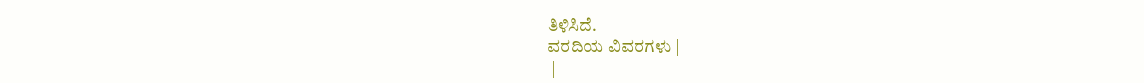ತಿಳಿಸಿದೆ.
ವರದಿಯ ವಿವರಗಳು |
 |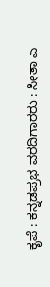ಕೃಪೆ : ಕನ್ನಡಪ್ರಭ ವರದಿಗಾರರು : ಸೀತಾ ಎ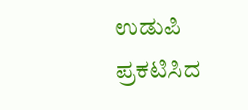ಉಡುಪಿ
ಪ್ರಕಟಿಸಿದ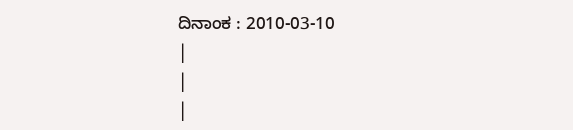ದಿನಾಂಕ : 2010-03-10
|
|
|